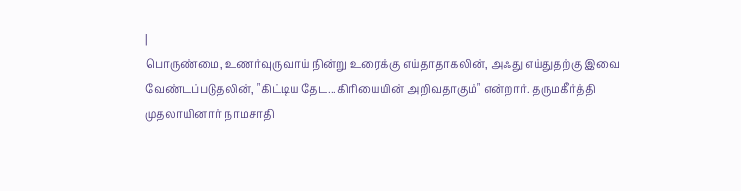|
பொருண்மை, உணர்வுருவாய் நின்று உரைக்கு எய்தாதாகலின், அஃது எய்துதற்கு இவை
வேண்டப்படுதலின், "கிட்டிய தேட...கிரியையின் அறிவதாகும்" என்றார். தருமகீர்த்தி
முதலாயினார் நாமசாதி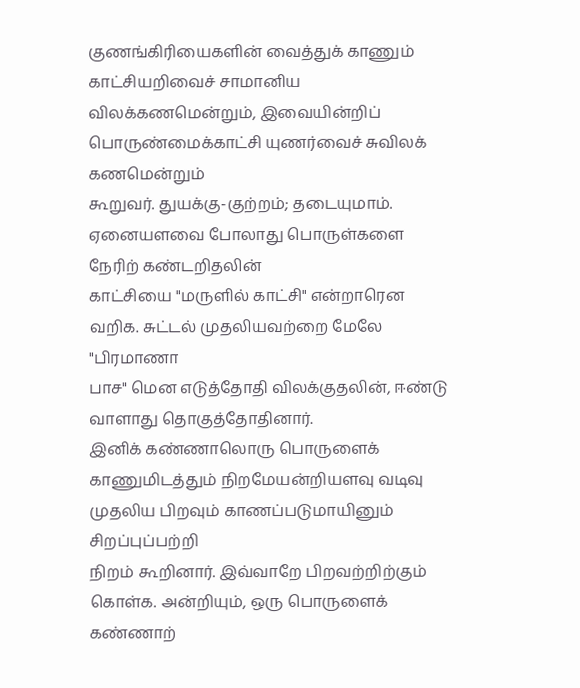குணங்கிரியைகளின் வைத்துக் காணும் காட்சியறிவைச் சாமானிய
விலக்கணமென்றும், இவையின்றிப் பொருண்மைக்காட்சி யுணர்வைச் சுவிலக் கணமென்றும்
கூறுவர். துயக்கு-குற்றம்; தடையுமாம். ஏனையளவை போலாது பொருள்களை நேரிற் கண்டறிதலின்
காட்சியை "மருளில் காட்சி" என்றாரென வறிக. சுட்டல் முதலியவற்றை மேலே "பிரமாணா
பாச" மென எடுத்தோதி விலக்குதலின், ஈண்டு வாளாது தொகுத்தோதினார்.
இனிக் கண்ணாலொரு பொருளைக்
காணுமிடத்தும் நிறமேயன்றியளவு வடிவு முதலிய பிறவும் காணப்படுமாயினும் சிறப்புப்பற்றி
நிறம் கூறினார். இவ்வாறே பிறவற்றிற்கும் கொள்க. அன்றியும், ஒரு பொருளைக்
கண்ணாற்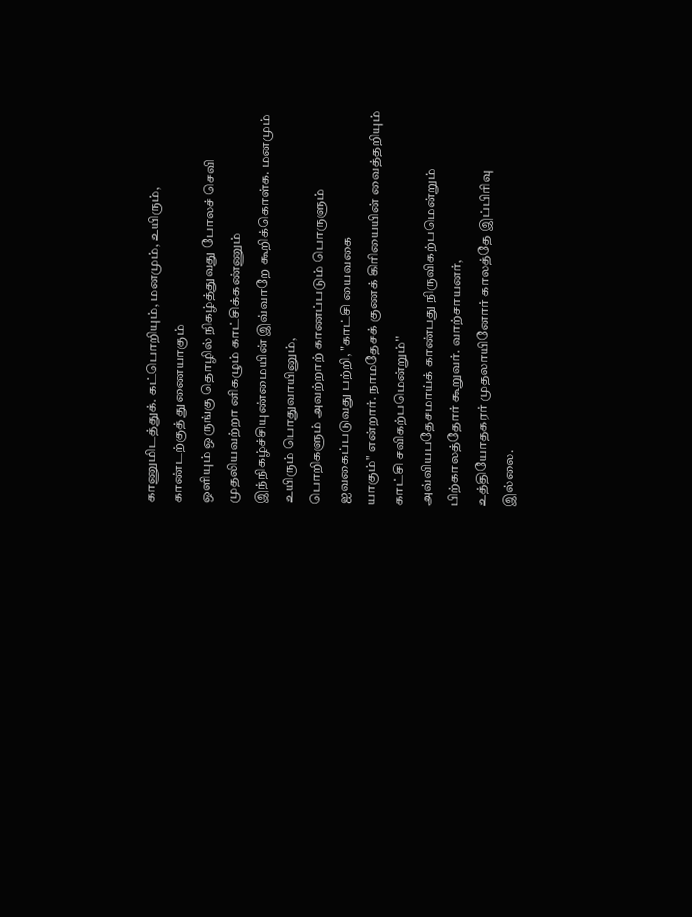காணுமிடத்துக். கட்பொறியும், மனமும், உயிரும், காண்டற்குத் துணையாகும்
ஒளியும் ஒருங்கு தொழில் நிகழ்த்துவது போலச் செவி முதலியவற்றா னிகழும் காட்சிக்கண்ணும்
இந்நிகழ்ச்சியுண்மையின் இவ்வாறே கூறிக்கொள்க. மனமும் உயிரும் பொதுவாயினும்,
பொறிகளும் அவற்றாற் காணப்படும் பொருளும் ஐவகைப்படுவது பற்றி, "காட்சி யைவகை
யாகும்" என்றார். நாமதேசக் குணக் கிரியையின் வைத்தறியும் காட்சி சவிகற்பமென்றும்''
அவ்வியபதேசமாய்க் காண்பது நிருவிகற்பமென்றும் பிற்காலத்தோர் கூறுவர். வாற்சாயனர்,
உத்தியோதகரர் முதலாயினோர் காலத்தே இப்பிரிவு இல்லை.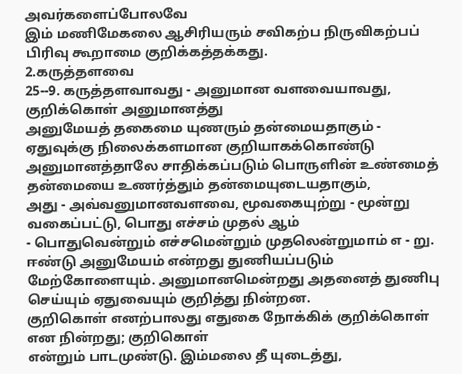அவர்களைப்போலவே
இம் மணிமேகலை ஆசிரியரும் சவிகற்ப நிருவிகற்பப் பிரிவு கூறாமை குறிக்கத்தக்கது.
2.கருத்தளவை
25--9. கருத்தளவாவது - அனுமான வளவையாவது, குறிக்கொள் அனுமானத்து
அனுமேயத் தகைமை யுணரும் தன்மையதாகும் - ஏதுவுக்கு நிலைக்களமான குறியாகக்கொண்டு
அனுமானத்தாலே சாதிக்கப்படும் பொருளின் உண்மைத் தன்மையை உணர்த்தும் தன்மையுடையதாகும்,
அது - அவ்வனுமானவளவை, மூவகையுற்று - மூன்று வகைப்பட்டு, பொது எச்சம் முதல் ஆம்
- பொதுவென்றும் எச்சமென்றும் முதலென்றுமாம் எ - று.
ஈண்டு அனுமேயம் என்றது துணியப்படும்
மேற்கோளையும். அனுமானமென்றது அதனைத் துணிபு செய்யும் ஏதுவையும் குறித்து நின்றன.
குறிகொள் எனற்பாலது எதுகை நோக்கிக் குறிக்கொள் என நின்றது; குறிகொள்
என்றும் பாடமுண்டு. இம்மலை தீ யுடைத்து,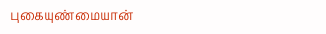புகையுண்மையான்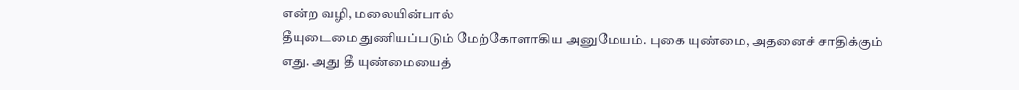என்ற வழி, மலையின்பால்
தீயுடைமை துணியப்படும் மேற்கோளாகிய அனுமேயம். புகை யுண்மை, அதனைச் சாதிக்கும்
எது. அது தீ யுண்மையைத்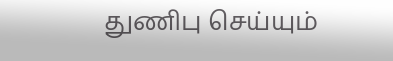துணிபு செய்யும்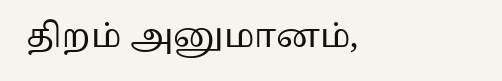திறம் அனுமானம்,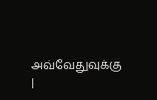அவ்வேதுவுக்கு
|